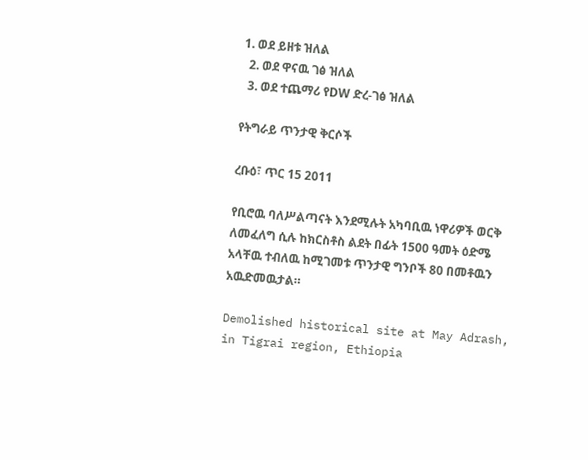1. ወደ ይዘቱ ዝለል
  2. ወደ ዋናዉ ገፅ ዝለል
  3. ወደ ተጨማሪ የDW ድረ-ገፅ ዝለል

የትግራይ ጥንታዊ ቅርሶች

ረቡዕ፣ ጥር 15 2011

የቢሮዉ ባለሥልጣናት እንደሚሉት አካባቢዉ ነዋሪዎች ወርቅ ለመፈለግ ሲሉ ከክርስቶስ ልደት በፊት 1500 ዓመት ዕድሜ አላቸዉ ተብለዉ ከሚገመቱ ጥንታዊ ግንቦች 80 በመቶዉን አዉድመዉታል።

Demolished historical site at May Adrash, in Tigrai region, Ethiopia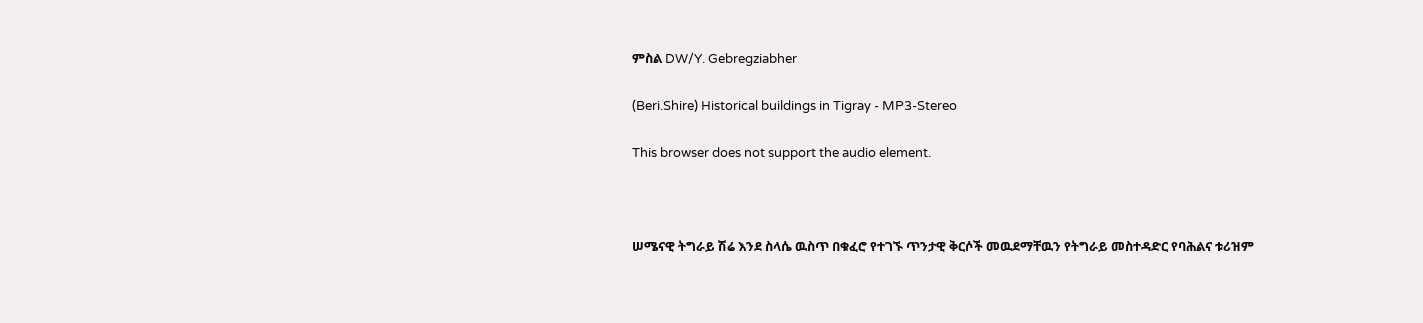ምስል DW/Y. Gebregziabher

(Beri.Shire) Historical buildings in Tigray - MP3-Stereo

This browser does not support the audio element.



ሠሜናዊ ትግራይ ሽሬ እንደ ስላሴ ዉስጥ በቁፈሮ የተገኙ ጥንታዊ ቅርሶች መዉደማቸዉን የትግራይ መስተዳድር የባሕልና ቱሪዝም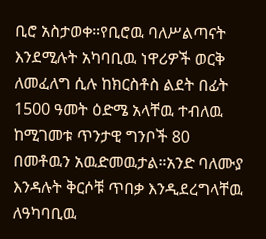ቢሮ አስታወቀ።የቢሮዉ ባለሥልጣናት እንደሚሉት አካባቢዉ ነዋሪዎች ወርቅ ለመፈለግ ሲሉ ከክርስቶስ ልደት በፊት 1500 ዓመት ዕድሜ አላቸዉ ተብለዉ ከሚገመቱ ጥንታዊ ግንቦች 80 በመቶዉን አዉድመዉታል።አንድ ባለሙያ እንዳሉት ቅርሶቹ ጥበቃ እንዲደረግላቸዉ ለዓካባቢዉ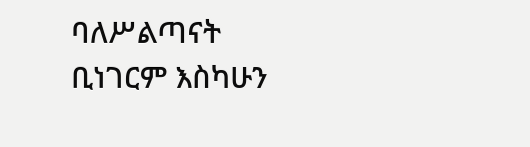ባለሥልጣናት ቢነገርም እስካሁን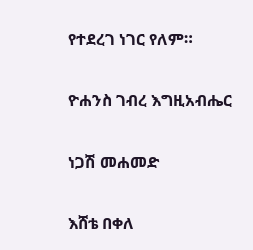የተደረገ ነገር የለም።

ዮሐንስ ገብረ እግዚአብሔር

ነጋሽ መሐመድ

እሸቴ በቀለ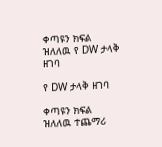ቀጣዩን ክፍል ዝለለዉ የ DW ታላቅ ዘገባ

የ DW ታላቅ ዘገባ

ቀጣዩን ክፍል ዝለለዉ ተጨማሪ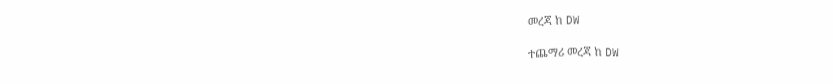መረጃ ከ DW

ተጨማሪ መረጃ ከ DW